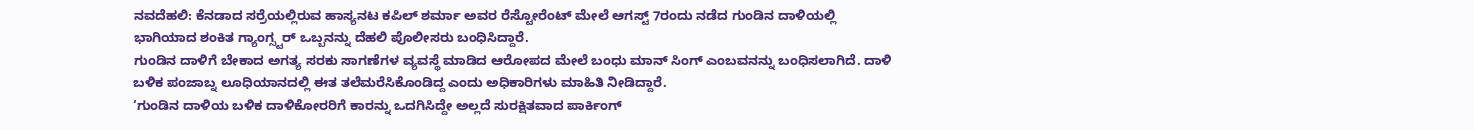ನವದೆಹಲಿ: ಕೆನಡಾದ ಸರ್ರೆಯಲ್ಲಿರುವ ಹಾಸ್ಯನಟ ಕಪಿಲ್ ಶರ್ಮಾ ಅವರ ರೆಸ್ಟೋರೆಂಟ್ ಮೇಲೆ ಆಗಸ್ಟ್ 7ರಂದು ನಡೆದ ಗುಂಡಿನ ದಾಳಿಯಲ್ಲಿ ಭಾಗಿಯಾದ ಶಂಕಿತ ಗ್ಯಾಂಗ್ಸ್ಟರ್ ಒಬ್ಬನನ್ನು ದೆಹಲಿ ಪೊಲೀಸರು ಬಂಧಿಸಿದ್ದಾರೆ.
ಗುಂಡಿನ ದಾಳಿಗೆ ಬೇಕಾದ ಅಗತ್ಯ ಸರಕು ಸಾಗಣೆಗಳ ವ್ಯವಸ್ಥೆ ಮಾಡಿದ ಆರೋಪದ ಮೇಲೆ ಬಂಧು ಮಾನ್ ಸಿಂಗ್ ಎಂಬವನನ್ನು ಬಂಧಿಸಲಾಗಿದೆ. ದಾಳಿ ಬಳಿಕ ಪಂಜಾಬ್ನ ಲೂಧಿಯಾನದಲ್ಲಿ ಈತ ತಲೆಮರೆಸಿಕೊಂಡಿದ್ದ ಎಂದು ಅಧಿಕಾರಿಗಳು ಮಾಹಿತಿ ನೀಡಿದ್ದಾರೆ.
‘ಗುಂಡಿನ ದಾಳಿಯ ಬಳಿಕ ದಾಳಿಕೋರರಿಗೆ ಕಾರನ್ನು ಒದಗಿಸಿದ್ದೇ ಅಲ್ಲದೆ ಸುರಕ್ಷಿತವಾದ ಪಾರ್ಕಿಂಗ್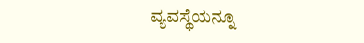ವ್ಯವಸ್ಥೆಯನ್ನೂ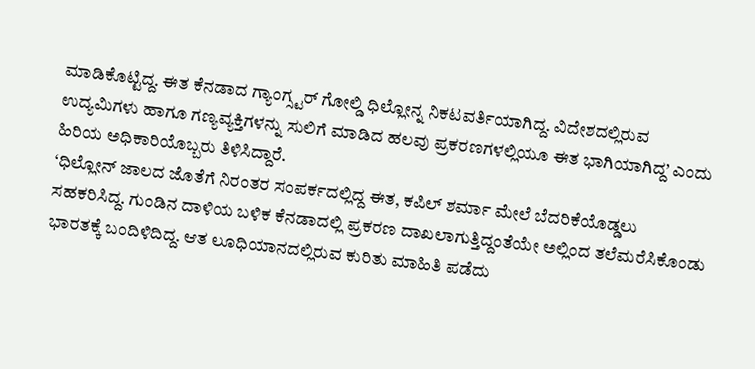ಮಾಡಿಕೊಟ್ಟಿದ್ದ. ಈತ ಕೆನಡಾದ ಗ್ಯಾಂಗ್ಸ್ಟರ್ ಗೋಲ್ಡಿ ಧಿಲ್ಲೋನ್ನ ನಿಕಟವರ್ತಿಯಾಗಿದ್ದ. ವಿದೇಶದಲ್ಲಿರುವ ಉದ್ಯಮಿಗಳು ಹಾಗೂ ಗಣ್ಯವ್ಯಕ್ತಿಗಳನ್ನು ಸುಲಿಗೆ ಮಾಡಿದ ಹಲವು ಪ್ರಕರಣಗಳಲ್ಲಿಯೂ ಈತ ಭಾಗಿಯಾಗಿದ್ದ’ ಎಂದು ಹಿರಿಯ ಅಧಿಕಾರಿಯೊಬ್ಬರು ತಿಳಿಸಿದ್ದಾರೆ.
‘ಧಿಲ್ಲೋನ್ ಜಾಲದ ಜೊತೆಗೆ ನಿರಂತರ ಸಂಪರ್ಕದಲ್ಲಿದ್ದ ಈತ, ಕಪಿಲ್ ಶರ್ಮಾ ಮೇಲೆ ಬೆದರಿಕೆಯೊಡ್ಡಲು ಸಹಕರಿಸಿದ್ದ. ಗುಂಡಿನ ದಾಳಿಯ ಬಳಿಕ ಕೆನಡಾದಲ್ಲಿ ಪ್ರಕರಣ ದಾಖಲಾಗುತ್ತಿದ್ದಂತೆಯೇ ಅಲ್ಲಿಂದ ತಲೆಮರೆಸಿಕೊಂಡು ಭಾರತಕ್ಕೆ ಬಂದಿಳಿದಿದ್ದ. ಆತ ಲೂಧಿಯಾನದಲ್ಲಿರುವ ಕುರಿತು ಮಾಹಿತಿ ಪಡೆದು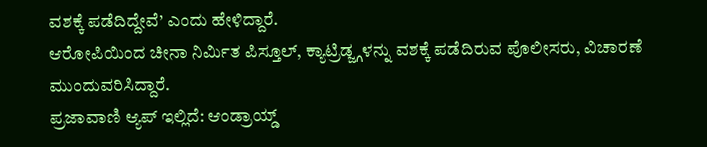ವಶಕ್ಕೆ ಪಡೆದಿದ್ದೇವೆ’ ಎಂದು ಹೇಳಿದ್ದಾರೆ.
ಆರೋಪಿಯಿಂದ ಚೀನಾ ನಿರ್ಮಿತ ಪಿಸ್ತೂಲ್, ಕ್ಯಾಟ್ರಿಡ್ಜ್ಗಳನ್ನು ವಶಕ್ಕೆ ಪಡೆದಿರುವ ಪೊಲೀಸರು, ವಿಚಾರಣೆ ಮುಂದುವರಿಸಿದ್ದಾರೆ.
ಪ್ರಜಾವಾಣಿ ಆ್ಯಪ್ ಇಲ್ಲಿದೆ: ಆಂಡ್ರಾಯ್ಡ್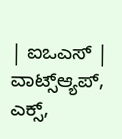| ಐಒಎಸ್ | ವಾಟ್ಸ್ಆ್ಯಪ್, ಎಕ್ಸ್,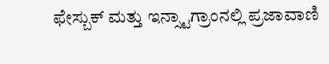ಫೇಸ್ಬುಕ್ ಮತ್ತು ಇನ್ಸ್ಟಾಗ್ರಾಂನಲ್ಲಿ ಪ್ರಜಾವಾಣಿ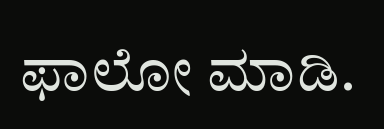ಫಾಲೋ ಮಾಡಿ.